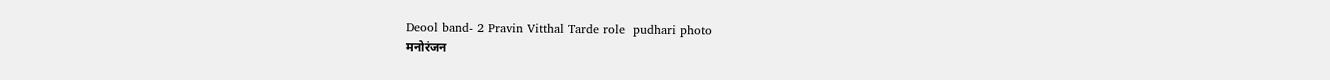Deool band- 2 Pravin Vitthal Tarde role  pudhari photo
मनोरंजन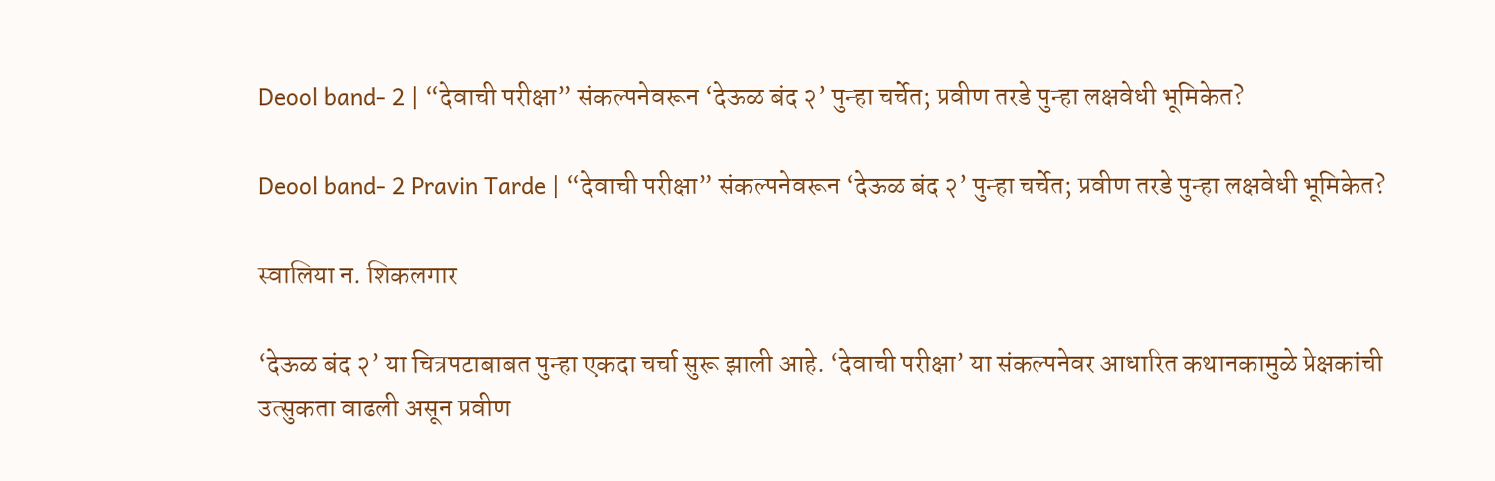Deool band- 2 | “देवाची परीक्षा” संकल्पनेवरून ‘देऊळ बंद २’ पुन्हा चर्चेत; प्रवीण तरडे पुन्हा लक्षवेधी भूमिकेत?

Deool band- 2 Pravin Tarde | “देवाची परीक्षा” संकल्पनेवरून ‘देऊळ बंद २’ पुन्हा चर्चेत; प्रवीण तरडे पुन्हा लक्षवेधी भूमिकेत?

स्वालिया न. शिकलगार

‘देऊळ बंद २’ या चित्रपटाबाबत पुन्हा एकदा चर्चा सुरू झाली आहे. ‘देवाची परीक्षा’ या संकल्पनेवर आधारित कथानकामुळे प्रेक्षकांची उत्सुकता वाढली असून प्रवीण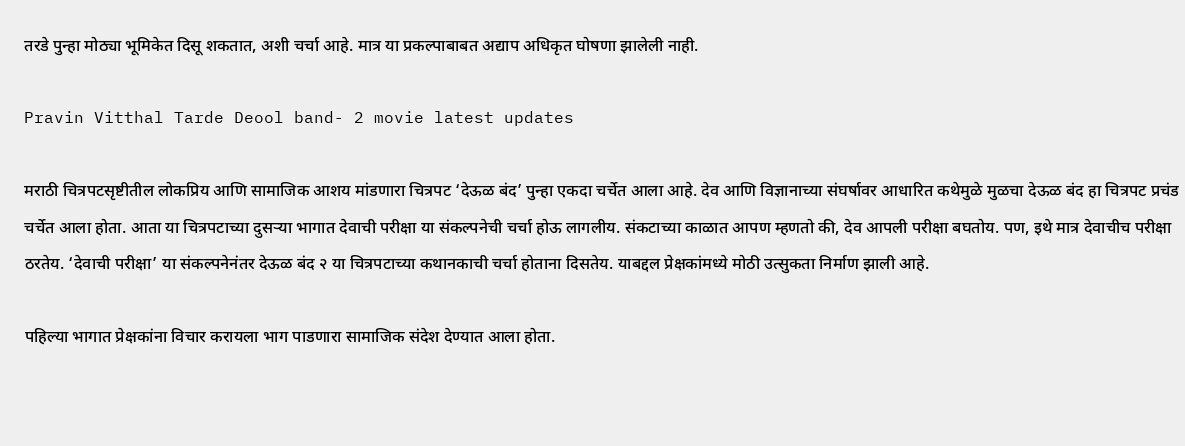तरडे पुन्हा मोठ्या भूमिकेत दिसू शकतात, अशी चर्चा आहे. मात्र या प्रकल्पाबाबत अद्याप अधिकृत घोषणा झालेली नाही.

Pravin Vitthal Tarde Deool band- 2 movie latest updates

मराठी चित्रपटसृष्टीतील लोकप्रिय आणि सामाजिक आशय मांडणारा चित्रपट ‘देऊळ बंद’ पुन्हा एकदा चर्चेत आला आहे. देव आणि विज्ञानाच्या संघर्षावर आधारित कथेमुळे मुळचा देऊळ बंद हा चित्रपट प्रचंड चर्चेत आला होता. आता या चित्रपटाच्या दुसऱ्या भागात देवाची परीक्षा या संकल्पनेची चर्चा होऊ लागलीय. संकटाच्या काळात आपण म्हणतो की, देव आपली परीक्षा बघतोय. पण, इथे मात्र देवाचीच परीक्षा ठरतेय. ‘देवाची परीक्षा’ या संकल्पनेनंतर देऊळ बंद २ या चित्रपटाच्या कथानकाची चर्चा होताना दिसतेय. याबद्दल प्रेक्षकांमध्ये मोठी उत्सुकता निर्माण झाली आहे.

पहिल्या भागात प्रेक्षकांना विचार करायला भाग पाडणारा सामाजिक संदेश देण्यात आला होता.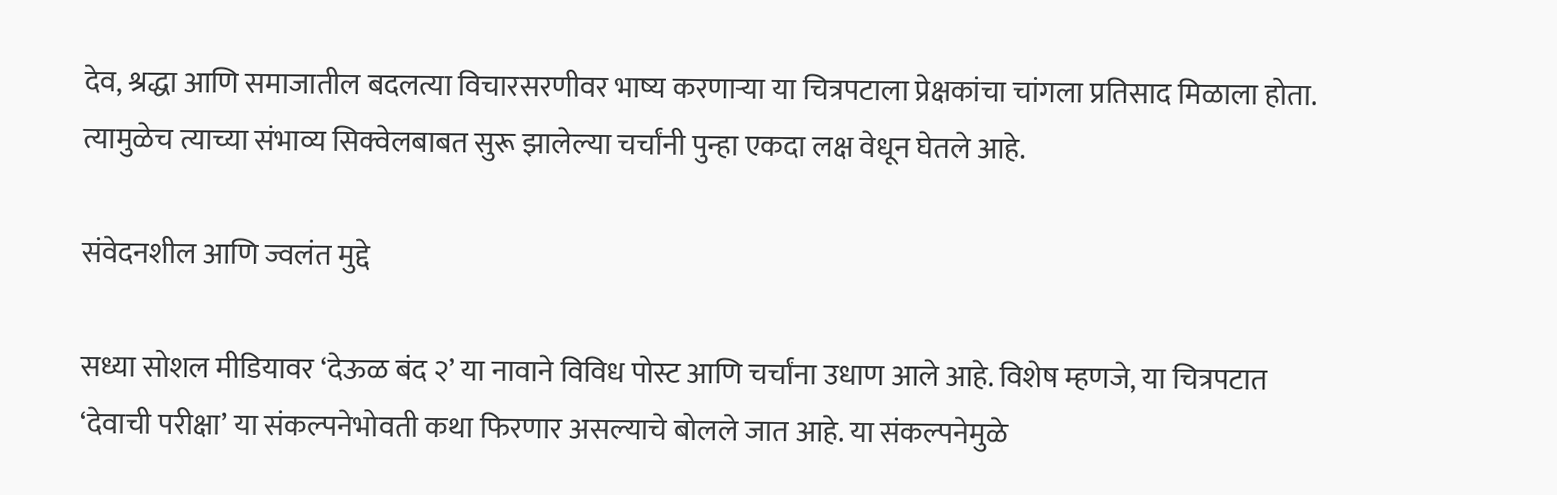देव, श्रद्धा आणि समाजातील बदलत्या विचारसरणीवर भाष्य करणाऱ्या या चित्रपटाला प्रेक्षकांचा चांगला प्रतिसाद मिळाला होता. त्यामुळेच त्याच्या संभाव्य सिक्वेलबाबत सुरू झालेल्या चर्चांनी पुन्हा एकदा लक्ष वेधून घेतले आहे.

संवेदनशील आणि ज्वलंत मुद्दे

सध्या सोशल मीडियावर ‘देऊळ बंद २’ या नावाने विविध पोस्ट आणि चर्चांना उधाण आले आहे. विशेष म्हणजे, या चित्रपटात ‘देवाची परीक्षा’ या संकल्पनेभोवती कथा फिरणार असल्याचे बोलले जात आहे. या संकल्पनेमुळे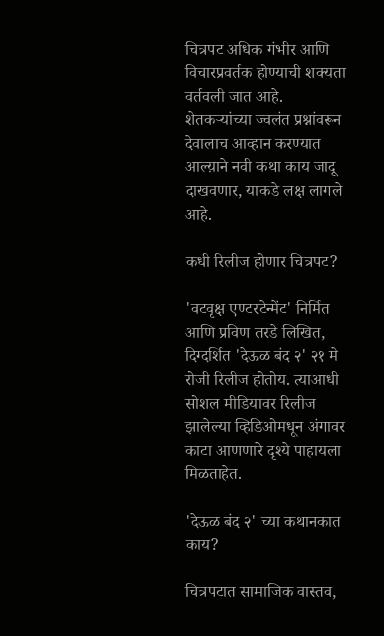चित्रपट अधिक गंभीर आणि विचारप्रवर्तक होण्याची शक्यता वर्तवली जात आहे. शेतकऱ्यांच्या ज्वलंत प्रश्नांवरून देवालाच आव्हान करण्यात आल्य़ाने नवी कथा काय जादू दाखवणार, याकडे लक्ष लागले आहे.

कधी रिलीज होणार चित्रपट?

'वटवृक्ष एण्टरटेन्मेंट' निर्मित आणि प्रविण तरडे लिखित, दिग्दर्शित 'देऊळ बंद २' २१ मे रोजी रिलीज होतोय. त्याआधी सोशल मीडियावर रिलीज झालेल्या व्हिडिओमधून अंगावर काटा आणणारे दृश्ये पाहायला मिळताहेत.

'देऊळ बंद २' च्या कथानकात काय?

चित्रपटात सामाजिक वास्तव,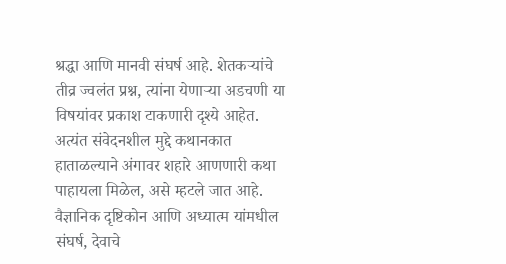श्रद्धा आणि मानवी संघर्ष आहे. शेतकऱ्यांचे तीव्र ज्वलंत प्रश्न, त्यांना येणाऱ्या अडचणी या विषयांवर प्रकाश टाकणारी दृश्ये आहेत. अत्यंत संवेदनशील मुद्दे कथानकात हाताळल्याने अंगावर शहारे आणणारी कथा पाहायला मिळेल, असे म्हटले जात आहे. वैज्ञानिक दृष्टिकोन आणि अध्यात्म यांमधील संघर्ष, देवाचे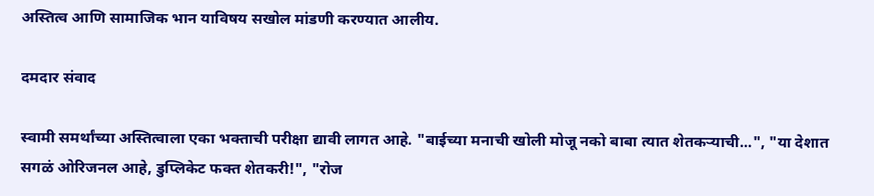अस्तित्व आणि सामाजिक भान याविषय सखोल मांडणी करण्यात आलीय.

दमदार संवाद

स्वामी समर्थांच्या अस्तित्वाला एका भक्ताची परीक्षा द्यावी लागत आहे. "बाईच्या मनाची खोली मोजू नको बाबा त्यात शेतकऱ्याची...", "या देशात सगळं ओरिजनल आहे, डुप्लिकेट फक्त शेतकरी!", "रोज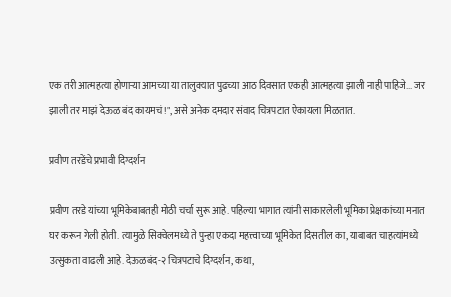एक तरी आत्महत्या होणाऱ्या आमच्या या तालुक्यात पुढच्या आठ दिवसात एकही आत्महत्या झाली नाही पाहिजे... जर झाली तर माझं देऊळ बंद कायमचं!", असे अनेक दमदार संवाद चित्रपटात ऐकायला मिळतात.

प्रवीण तरडेंचे प्रभावी दिग्दर्शन

प्रवीण तरडे यांच्या भूमिकेबाबतही मोठी चर्चा सुरू आहे. पहिल्या भागात त्यांनी साकारलेली भूमिका प्रेक्षकांच्या मनात घर करून गेली होती. त्यामुळे सिक्वेलमध्ये ते पुन्हा एकदा महत्त्वाच्या भूमिकेत दिसतील का, याबाबत चाहत्यांमध्ये उत्सुकता वाढली आहे. देऊळबंद-२ चित्रपटाचे दिग्दर्शन, कथा,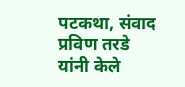पटकथा, संवाद प्रविण तरडे यांनी केले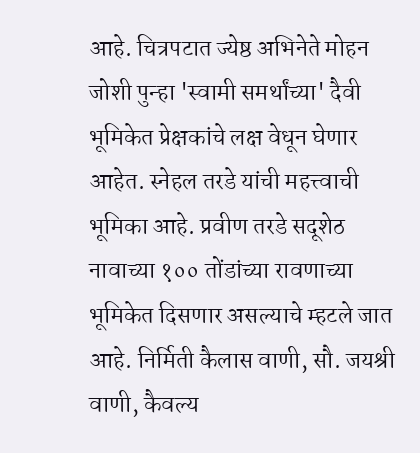आहे. चित्रपटात ज्येष्ठ अभिनेते मोहन जोशी पुन्हा 'स्वामी समर्थांच्या' दैवी भूमिकेत प्रेक्षकांचे लक्ष वेधून घेणार आहेत. स्नेहल तरडे यांची महत्त्वाची भूमिका आहे. प्रवीण तरडे सदूशेठ नावाच्या १०० तोंडांच्या रावणाच्या भूमिकेत दिसणार असल्याचे म्हटले जात आहे. निर्मिती कैलास वाणी, सौ. जयश्री वाणी, कैवल्य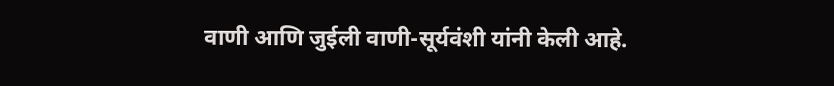वाणी आणि जुईली वाणी-सूर्यवंशी यांनी केली आहे.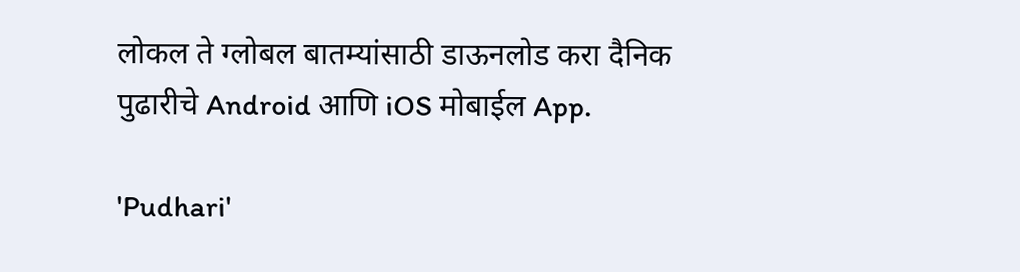लोकल ते ग्लोबल बातम्यांसाठी डाऊनलोड करा दैनिक पुढारीचे Android आणि iOS मोबाईल App.

'Pudhari'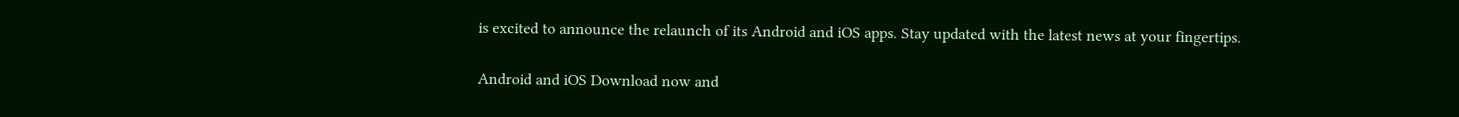is excited to announce the relaunch of its Android and iOS apps. Stay updated with the latest news at your fingertips.

Android and iOS Download now and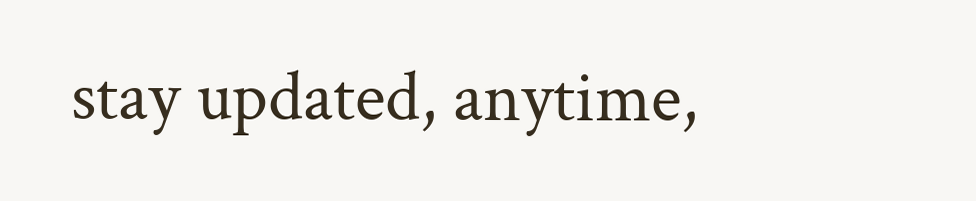stay updated, anytime,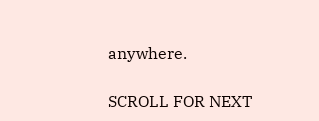anywhere.

SCROLL FOR NEXT